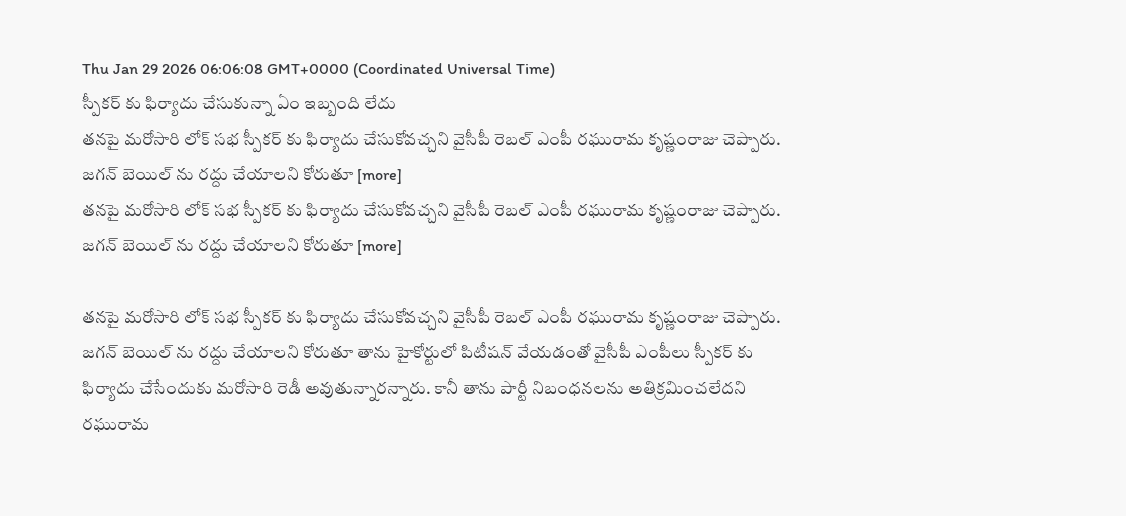Thu Jan 29 2026 06:06:08 GMT+0000 (Coordinated Universal Time)
స్పీకర్ కు ఫిర్యాదు చేసుకున్నా ఏం ఇబ్బంది లేదు
తనపై మరోసారి లోక్ సభ స్పీకర్ కు ఫిర్యాదు చేసుకోవచ్చని వైసీపీ రెబల్ ఎంపీ రఘురామ కృష్ణంరాజు చెప్పారు. జగన్ బెయిల్ ను రద్దు చేయాలని కోరుతూ [more]
తనపై మరోసారి లోక్ సభ స్పీకర్ కు ఫిర్యాదు చేసుకోవచ్చని వైసీపీ రెబల్ ఎంపీ రఘురామ కృష్ణంరాజు చెప్పారు. జగన్ బెయిల్ ను రద్దు చేయాలని కోరుతూ [more]

తనపై మరోసారి లోక్ సభ స్పీకర్ కు ఫిర్యాదు చేసుకోవచ్చని వైసీపీ రెబల్ ఎంపీ రఘురామ కృష్ణంరాజు చెప్పారు. జగన్ బెయిల్ ను రద్దు చేయాలని కోరుతూ తాను హైకోర్టులో పిటీషన్ వేయడంతో వైసీపీ ఎంపీలు స్పీకర్ కు ఫిర్యాదు చేసేందుకు మరోసారి రెడీ అవుతున్నారన్నారు. కానీ తాను పార్టీ నిబంధనలను అతిక్రమించలేదని రఘురామ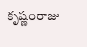కృష్ణంరాజు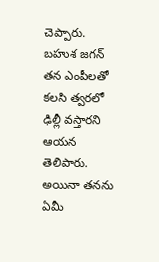చెప్పారు. బహుశ జగన్ తన ఎంపీలతో కలసి త్వరలో ఢిల్లీ వస్తారని ఆయన తెలిపారు. అయినా తనను ఏమీ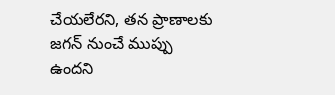చేయలేరని, తన ప్రాణాలకు జగన్ నుంచే ముప్పు ఉందని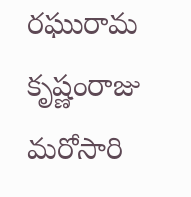రఘురామ కృష్ణంరాజు మరోసారి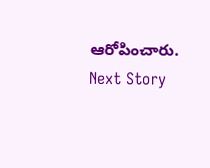ఆరోపించారు.
Next Story